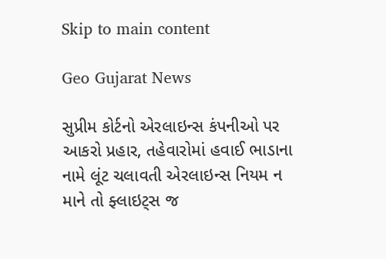Skip to main content

Geo Gujarat News

સુપ્રીમ કોર્ટનો એરલાઇન્સ કંપનીઓ પર આકરો પ્રહાર, તહેવારોમાં હવાઈ ભાડાના નામે લૂંટ ચલાવતી એરલાઇન્સ નિયમ ન માને તો ફ્લાઇટ્સ જ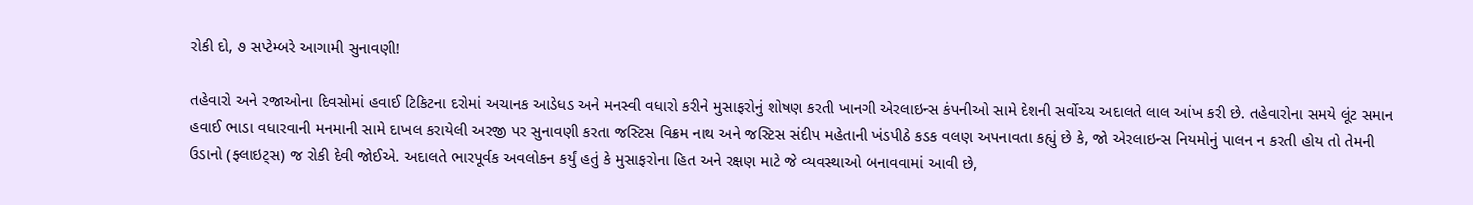રોકી દો, ૭ સપ્ટેમ્બરે આગામી સુનાવણી!

તહેવારો અને રજાઓના દિવસોમાં હવાઈ ટિકિટના દરોમાં અચાનક આડેધડ અને મનસ્વી વધારો કરીને મુસાફરોનું શોષણ કરતી ખાનગી એરલાઇન્સ કંપનીઓ સામે દેશની સર્વોચ્ચ અદાલતે લાલ આંખ કરી છે. તહેવારોના સમયે લૂંટ સમાન હવાઈ ભાડા વધારવાની મનમાની સામે દાખલ કરાયેલી અરજી પર સુનાવણી કરતા જસ્ટિસ વિક્રમ નાથ અને જસ્ટિસ સંદીપ મહેતાની ખંડપીઠે કડક વલણ અપનાવતા કહ્યું છે કે, જો એરલાઇન્સ નિયમોનું પાલન ન કરતી હોય તો તેમની ઉડાનો (ફ્લાઇટ્સ) જ રોકી દેવી જોઈએ. અદાલતે ભારપૂર્વક અવલોકન કર્યું હતું કે મુસાફરોના હિત અને રક્ષણ માટે જે વ્યવસ્થાઓ બનાવવામાં આવી છે,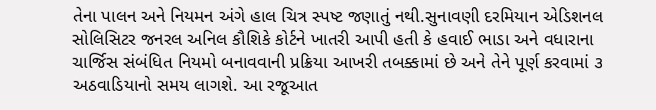તેના પાલન અને નિયમન અંગે હાલ ચિત્ર સ્પષ્ટ જણાતું નથી.સુનાવણી દરમિયાન એડિશનલ સોલિસિટર જનરલ અનિલ કૌશિકે કોર્ટને ખાતરી આપી હતી કે હવાઈ ભાડા અને વધારાના ચાર્જિસ સંબંધિત નિયમો બનાવવાની પ્રક્રિયા આખરી તબક્કામાં છે અને તેને પૂર્ણ કરવામાં ૩ અઠવાડિયાનો સમય લાગશે. આ રજૂઆત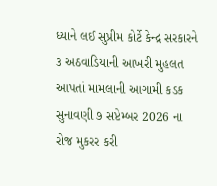ધ્યાને લઈ સુપ્રીમ કોર્ટે કેન્દ્ર સરકારને ૩ અઠવાડિયાની આખરી મુહલત આપતાં મામલાની આગામી કડક સુનાવણી ૭ સપ્ટેમ્બર 2026 ના રોજ મુકરર કરી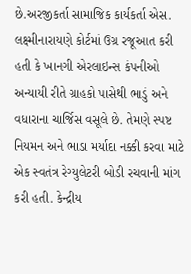છે.અરજીકર્તા સામાજિક કાર્યકર્તા એસ. લક્ષ્મીનારાયણે કોર્ટમાં ઉગ્ર રજૂઆત કરી હતી કે ખાનગી એરલાઇન્સ કંપનીઓ અન્યાયી રીતે ગ્રાહકો પાસેથી ભાડું અને વધારાના ચાર્જિસ વસૂલે છે. તેમણે સ્પષ્ટ નિયમન અને ભાડા મર્યાદા નક્કી કરવા માટે એક સ્વતંત્ર રેગ્યુલેટરી બોડી રચવાની માંગ કરી હતી. કેન્દ્રીય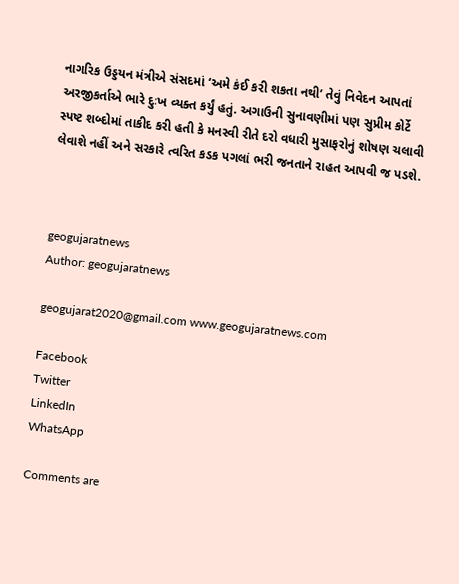નાગરિક ઉડ્ડયન મંત્રીએ સંસદમાં ‘અમે કંઈ કરી શકતા નથી’ તેવું નિવેદન આપતાં અરજીકર્તાએ ભારે દુઃખ વ્યક્ત કર્યું હતું. અગાઉની સુનાવણીમાં પણ સુપ્રીમ કોર્ટે સ્પષ્ટ શબ્દોમાં તાકીદ કરી હતી કે મનસ્વી રીતે દરો વધારી મુસાફરોનું શોષણ ચલાવી લેવાશે નહીં અને સરકારે ત્વરિત કડક પગલાં ભરી જનતાને રાહત આપવી જ પડશે.



geogujaratnews
Author: geogujaratnews

geogujarat2020@gmail.com www.geogujaratnews.com

Facebook
Twitter
LinkedIn
WhatsApp

Comments are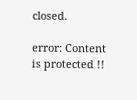closed.

error: Content is protected !!